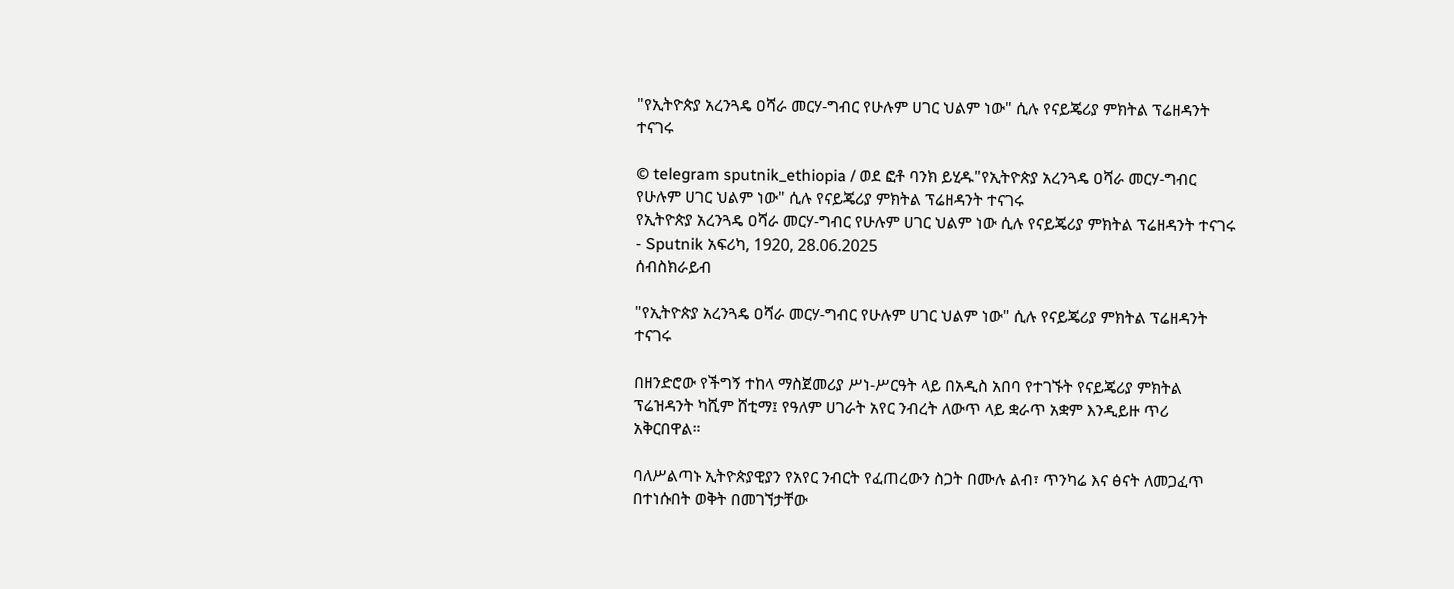"የኢትዮጵያ አረንጓዴ ዐሻራ መርሃ-ግብር የሁሉም ሀገር ህልም ነው" ሲሉ የናይጄሪያ ምክትል ፕሬዘዳንት ተናገሩ

© telegram sputnik_ethiopia / ወደ ፎቶ ባንክ ይሂዱ"የኢትዮጵያ አረንጓዴ ዐሻራ መርሃ-ግብር የሁሉም ሀገር ህልም ነው" ሲሉ የናይጄሪያ ምክትል ፕሬዘዳንት ተናገሩ
የኢትዮጵያ አረንጓዴ ዐሻራ መርሃ-ግብር የሁሉም ሀገር ህልም ነው ሲሉ የናይጄሪያ ምክትል ፕሬዘዳንት ተናገሩ - Sputnik አፍሪካ, 1920, 28.06.2025
ሰብስክራይብ

"የኢትዮጵያ አረንጓዴ ዐሻራ መርሃ-ግብር የሁሉም ሀገር ህልም ነው" ሲሉ የናይጄሪያ ምክትል ፕሬዘዳንት ተናገሩ

በዘንድሮው የችግኝ ተከላ ማስጀመሪያ ሥነ-ሥርዓት ላይ በአዲስ አበባ የተገኙት የናይጄሪያ ምክትል ፕሬዝዳንት ካሺም ሸቲማ፤ የዓለም ሀገራት አየር ንብረት ለውጥ ላይ ቋራጥ አቋም እንዲይዙ ጥሪ አቅርበዋል።

ባለሥልጣኑ ኢትዮጵያዊያን የአየር ንብርት የፈጠረውን ስጋት በሙሉ ልብ፣ ጥንካሬ እና ፅናት ለመጋፈጥ በተነሱበት ወቅት በመገኘታቸው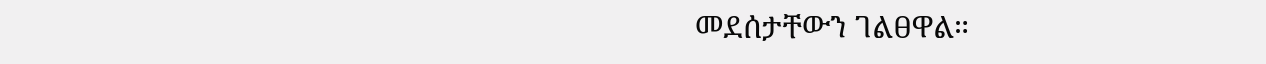መደሰታቸውን ገልፀዋል።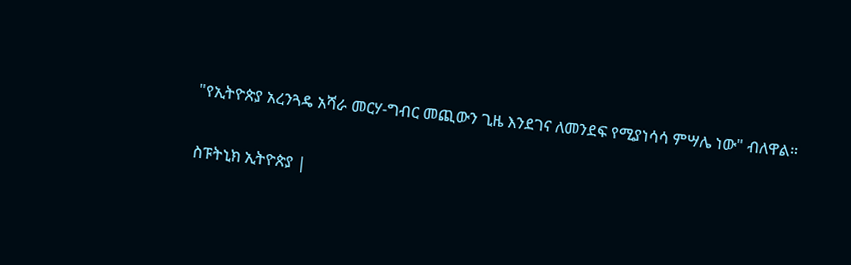"የኢትዮጵያ አረንጓዴ አሻራ መርሃ-ግብር መጪውን ጊዜ እንደገና ለመንደፍ የሚያነሳሳ ምሣሌ ነው" ብለዋል።

ስፑትኒክ ኢትዮጵያ |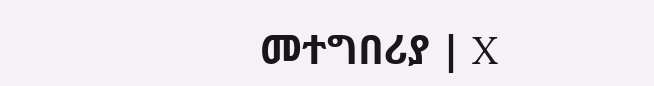መተግበሪያ | X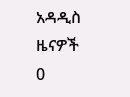አዳዲስ ዜናዎች
0